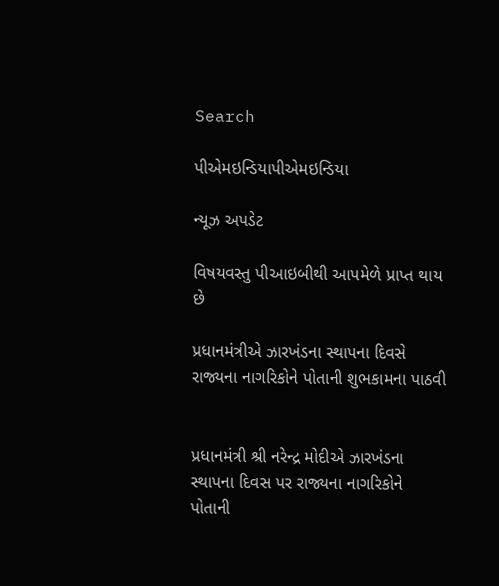Search

પીએમઇન્ડિયાપીએમઇન્ડિયા

ન્યૂઝ અપડેટ

વિષયવસ્તુ પીઆઇબીથી આપમેળે પ્રાપ્ત થાય છે

પ્રધાનમંત્રીએ ઝારખંડના સ્થાપના દિવસે રાજ્યના નાગરિકોને પોતાની શુભકામના પાઠવી


પ્રધાનમંત્રી શ્રી નરેન્દ્ર મોદીએ ઝારખંડના સ્થાપના દિવસ પર રાજ્યના નાગરિકોને પોતાની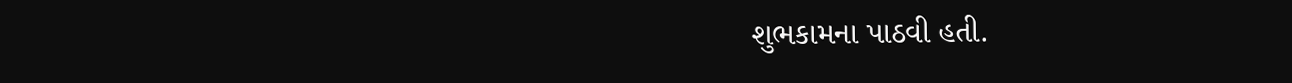શુભકામના પાઠવી હતી.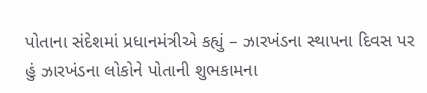પોતાના સંદેશમાં પ્રધાનમંત્રીએ કહ્યું – ઝારખંડના સ્થાપના દિવસ પર હું ઝારખંડના લોકોને પોતાની શુભકામના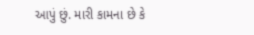આપું છું. મારી કામના છે કે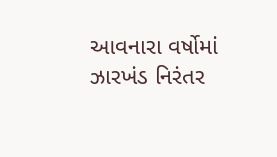આવનારા વર્ષોમાં ઝારખંડ નિરંતર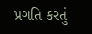પ્રગતિ કરતું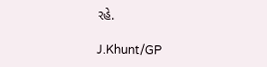રહે.

J.Khunt/GP